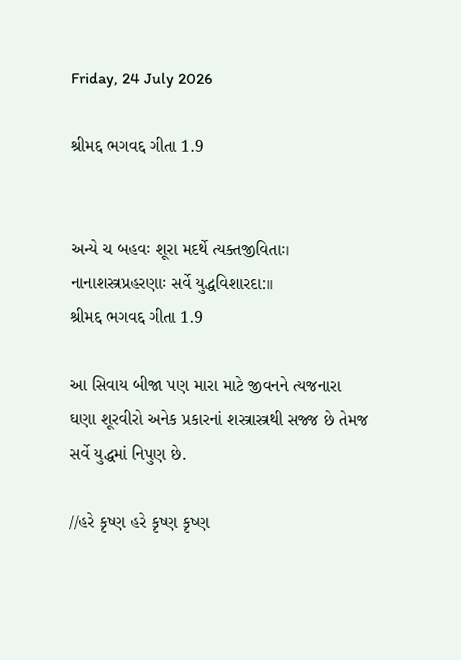Friday, 24 July 2026

શ્રીમદ્દ ભગવદ્દ ગીતા 1.9


અન્યે ચ બહવઃ શૂરા મદર્થે ત્યક્તજીવિતાઃ।
નાનાશસ્ત્રપ્રહરણાઃ સર્વે યુદ્ધવિશારદા:।।
શ્રીમદ્દ ભગવદ્દ ગીતા 1.9

આ સિવાય બીજા પણ મારા માટે જીવનને ત્યજનારા
ઘણા શૂરવીરો અનેક પ્રકારનાં શસ્ત્રાસ્ત્રથી સજ્જ છે તેમજ
સર્વે યુદ્ધમાં નિપુણ છે.

//હરે કૃષ્ણ હરે કૃષ્ણ કૃષ્ણ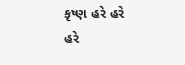કૃષ્ણ હરે હરે
હરે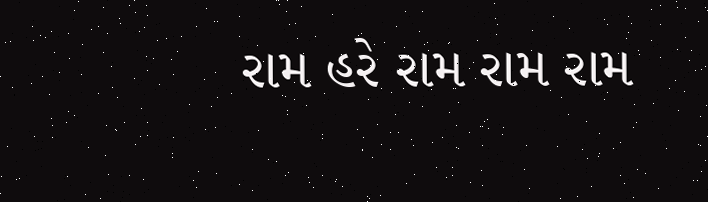રામ હરે રામ રામ રામ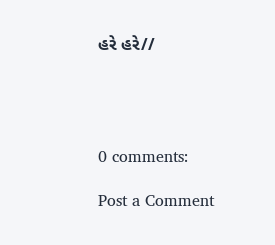હરે હરે//




0 comments:

Post a Comment